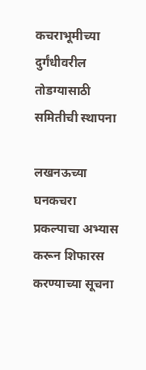कचराभूमीच्या दुर्गंधीवरील तोडग्यासाठी समितीची स्थापना

लखनऊच्या घनकचरा प्रकल्पाचा अभ्यास करून शिफारस करण्याच्या सूचना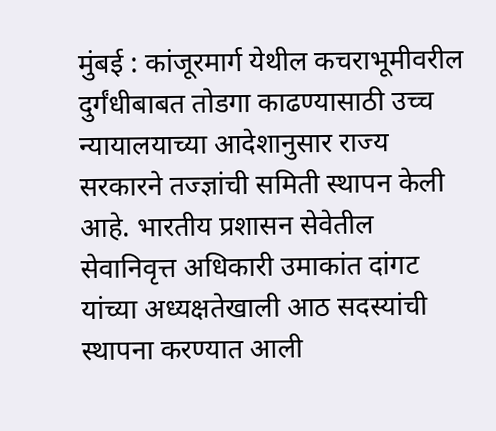मुंबई : कांजूरमार्ग येथील कचराभूमीवरील दुर्गंधीबाबत तोडगा काढण्यासाठी उच्च न्यायालयाच्या आदेशानुसार राज्य सरकारने तज्ज्ञांची समिती स्थापन केली आहे. भारतीय प्रशासन सेवेतील सेवानिवृत्त अधिकारी उमाकांत दांगट यांच्या अध्यक्षतेखाली आठ सदस्यांची स्थापना करण्यात आली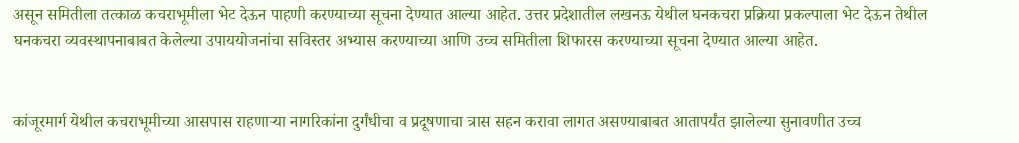असून समितीला तत्काळ कचराभूमीला भेट देऊन पाहणी करण्याच्या सूचना देण्यात आल्या आहेत. उत्तर प्रदेशातील लखनऊ येथील घनकचरा प्रक्रिया प्रकल्पाला भेट देऊन तेथील घनकचरा व्यवस्थापनाबाबत केलेल्या उपाययोजनांचा सविस्तर अभ्यास करण्याच्या आणि उच्च समितीला शिफारस करण्याच्या सूचना देण्यात आल्या आहेत.


कांजूरमार्ग येथील कचराभूमीच्या आसपास राहणाऱ्या नागरिकांना दुर्गंधीचा व प्रदूषणाचा त्रास सहन करावा लागत असण्याबाबत आतापर्यंत झालेल्या सुनावणीत उच्च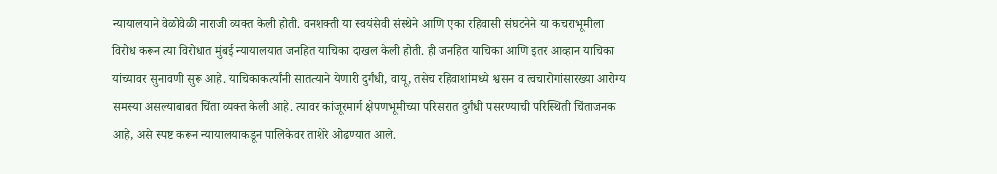न्यायालयाने वेळोवेळी नाराजी व्यक्त केली होती. वनशक्ती या स्वयंसेवी संस्थेने आणि एका रहिवासी संघटनेने या कचराभूमीला विरोध करून त्या विरोधात मुंबई न्यायालयात जनहित याचिका दाखल केली होती. ही जनहित याचिका आणि इतर आव्हान याचिका यांच्यावर सुनावणी सुरू आहे. याचिकाकर्त्यांनी सातत्याने येणारी दुर्गंधी, वायू, तसेच रहिवाशांमध्ये श्वसन व त्वचारोगांसारख्या आरोग्य समस्या असल्याबाबत चिंता व्यक्त केली आहे. त्यावर कांजूरमार्ग क्षेपणभूमीच्या परिसरात दुर्गंधी पसरण्याची परिस्थिती चिंताजनक आहे, असे स्पष्ट करून न्यायालयाकडून पालिकेवर ताशेरे ओढण्यात आले.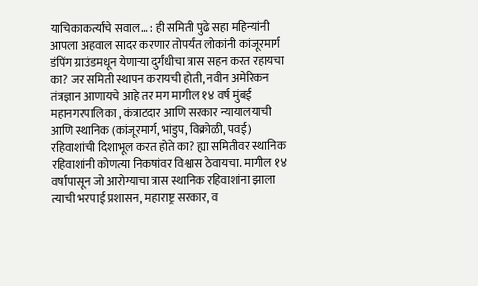याचिकाकर्त्यांचे सवाल… : ही समिती पुढे सहा महिन्यांनी आपला अहवाल सादर करणार तोपर्यंत लोकांनी कांजूरमार्ग डंपिंग ग्राउंडमधून येणाऱ्या दुर्गंधीचा त्रास सहन करत रहायचा का? जर समिती स्थापन करायची होती, नवीन अमेरिकन तंत्रज्ञान आणायचे आहे तर मग मागील १४ वर्ष मुंबई महानगरपालिका , कंत्राटदार आणि सरकार न्यायालयाची आणि स्थानिक (कांजूरमार्ग, भांडुप, विक्रोळी, पवई) रहिवाशांची दिशाभूल करत होते का? ह्या समितीवर स्थानिक रहिवाशांनी कोणत्या निकषांवर विश्वास ठेवायचा. मागील १४ वर्षांपासून जो आरोग्याचा त्रास स्थानिक रहिवाशांना झाला त्याची भरपाई प्रशासन, महाराष्ट्र सरकार, व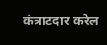कंत्राटदार करेल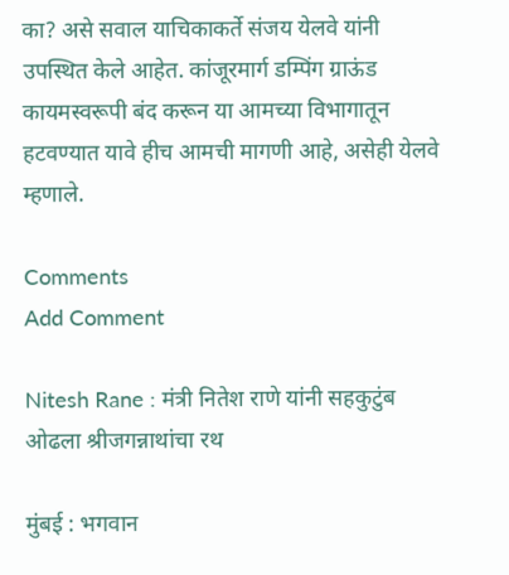का? असे सवाल याचिकाकर्ते संजय येलवे यांनी उपस्थित केले आहेत. कांजूरमार्ग डम्पिंग ग्राऊंड कायमस्वरूपी बंद करून या आमच्या विभागातून हटवण्यात यावे हीच आमची मागणी आहे, असेही येलवे म्हणाले.

Comments
Add Comment

Nitesh Rane : मंत्री नितेश राणे यांनी सहकुटुंब ओढला श्रीजगन्नाथांचा रथ

मुंबई : भगवान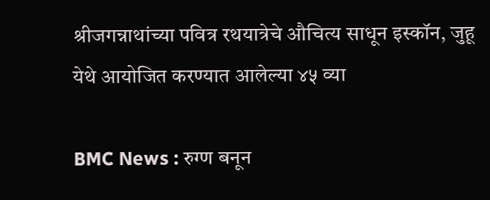श्रीजगन्नाथांच्या पवित्र रथयात्रेचे औचित्य साधून इस्कॉन, जुहू येथे आयोजित करण्यात आलेल्या ४५ व्या

BMC News : रुग्ण बनून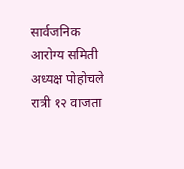सार्वजनिक आरोग्य समिती अध्यक्ष पोहोचले रात्री १२ वाजता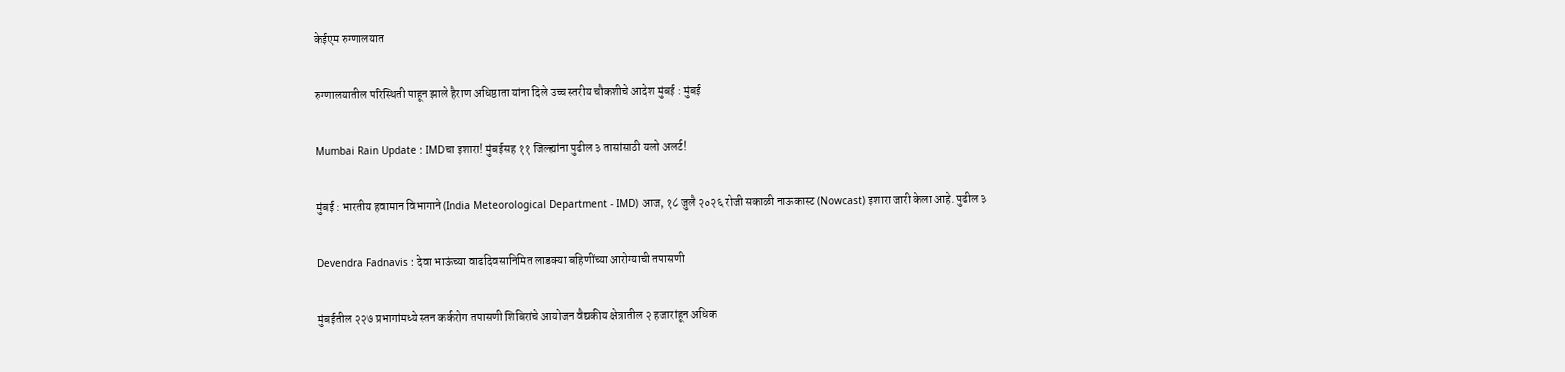केईएम रुग्णालयात

रुग्णालयातील परिस्थिती पाहून झाले हैराण अधिष्ठाता यांना दिले उच्च स्तरीय चौकशीचे आदेश मुंबई : मुंबई

Mumbai Rain Update : IMDचा इशारा! मुंबईसह ११ जिल्ह्यांना पुढील ३ तासांसाठी यलो अलर्ट!

मुंबई : भारतीय हवामान विभागाने (India Meteorological Department - IMD) आज, १८ जुलै २०२६ रोजी सकाळी नाऊकास्ट (Nowcast) इशारा जारी केला आहे. पुढील ३

Devendra Fadnavis : देवा भाऊंच्या वाढदिवसानिमित लाडक्या बहिणींच्या आरोग्याची तपासणी

मुंबईतील २२७ प्रभागांमध्ये स्तन कर्करोग तपासणी शिबिरांचे आयोजन वैद्यकीय क्षेत्रातील २ हजारांहून अधिक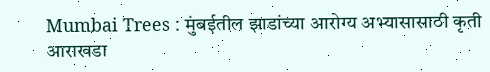Mumbai Trees : मुंबईतील झाडांच्या आरोग्य अभ्यासासाठी कृती आराखडा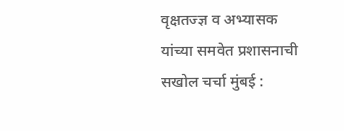वृक्षतज्ज्ञ व अभ्यासक यांच्या समवेत प्रशासनाची सखोल चर्चा मुंबई :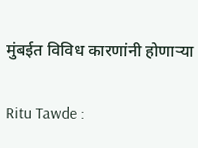मुंबईत विविध कारणांनी होणाऱ्या

Ritu Tawde :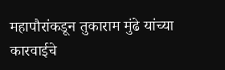महापौरांकडून तुकाराम मुंढे यांच्या कारवाईचे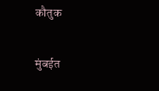कौतुक

मुंबईत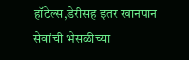हॉटेल्स,डेरीसह इतर खानपान सेवांची भेसळीच्या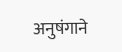अनुषंगाने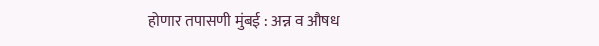होणार तपासणी मुंबई : अन्न व औषध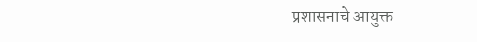प्रशासनाचे आयुक्त